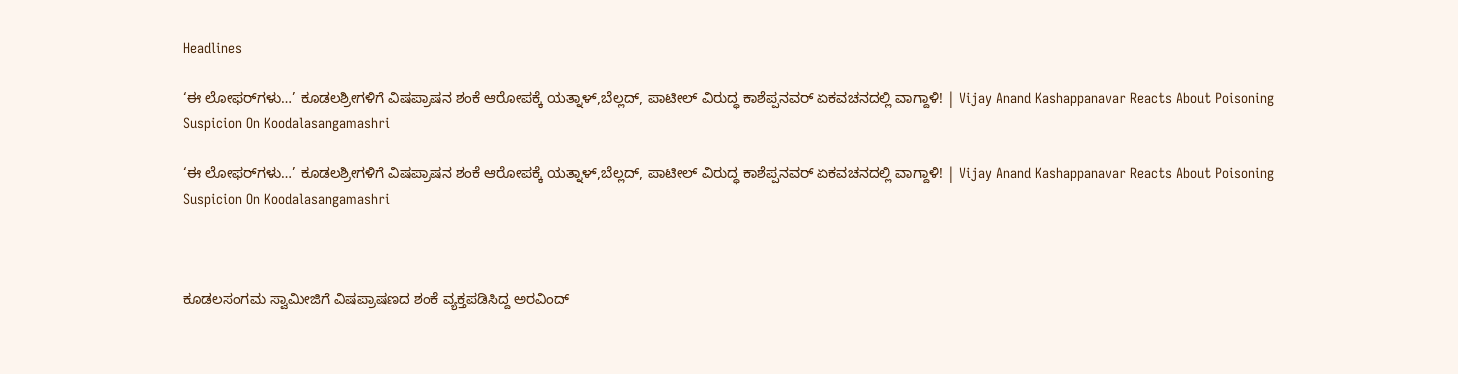Headlines

‘ಈ ಲೋಫರ್‌ಗಳು…’ ಕೂಡಲಶ್ರೀಗಳಿಗೆ ವಿಷಪ್ರಾಷನ ಶಂಕೆ ಆರೋಪಕ್ಕೆ ಯತ್ನಾಳ್,ಬೆಲ್ಲದ್, ಪಾಟೀಲ್ ವಿರುದ್ಧ ಕಾಶೆಪ್ಪನವರ್ ಏಕವಚನದಲ್ಲಿ ವಾಗ್ದಾಳಿ! | Vijay Anand Kashappanavar Reacts About Poisoning Suspicion On Koodalasangamashri

‘ಈ ಲೋಫರ್‌ಗಳು…’ ಕೂಡಲಶ್ರೀಗಳಿಗೆ ವಿಷಪ್ರಾಷನ ಶಂಕೆ ಆರೋಪಕ್ಕೆ ಯತ್ನಾಳ್,ಬೆಲ್ಲದ್, ಪಾಟೀಲ್ ವಿರುದ್ಧ ಕಾಶೆಪ್ಪನವರ್ ಏಕವಚನದಲ್ಲಿ ವಾಗ್ದಾಳಿ! | Vijay Anand Kashappanavar Reacts About Poisoning Suspicion On Koodalasangamashri



ಕೂಡಲಸಂಗಮ ಸ್ವಾಮೀಜಿಗೆ ವಿಷಪ್ರಾಷಣದ ಶಂಕೆ ವ್ಯಕ್ತಪಡಿಸಿದ್ದ ಅರವಿಂದ್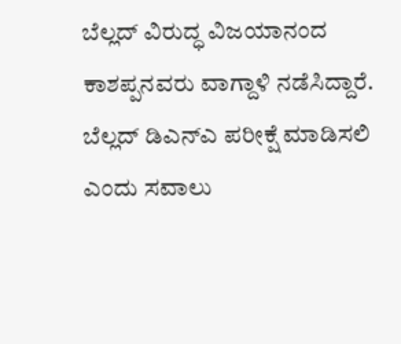ಬೆಲ್ಲದ್ ವಿರುದ್ಧ ವಿಜಯಾನಂದ ಕಾಶಪ್ಪನವರು ವಾಗ್ದಾಳಿ ನಡೆಸಿದ್ದಾರೆ. ಬೆಲ್ಲದ್ ಡಿಎನ್‌ಎ ಪರೀಕ್ಷೆ ಮಾಡಿಸಲಿ ಎಂದು ಸವಾಲು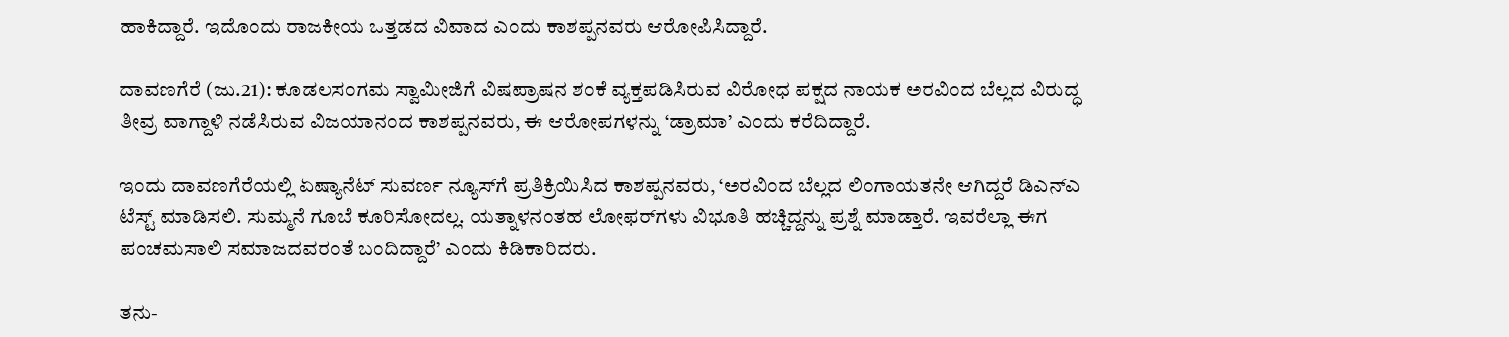ಹಾಕಿದ್ದಾರೆ. ಇದೊಂದು ರಾಜಕೀಯ ಒತ್ತಡದ ವಿವಾದ ಎಂದು ಕಾಶಪ್ಪನವರು ಆರೋಪಿಸಿದ್ದಾರೆ.

ದಾವಣಗೆರೆ (ಜು.21): ಕೂಡಲಸಂಗಮ ಸ್ವಾಮೀಜಿಗೆ ವಿಷಪ್ರಾಷನ ಶಂಕೆ ವ್ಯಕ್ತಪಡಿಸಿರುವ ವಿರೋಧ ಪಕ್ಷದ ನಾಯಕ ಅರವಿಂದ ಬೆಲ್ಲದ ವಿರುದ್ಧ ತೀವ್ರ ವಾಗ್ದಾಳಿ ನಡೆಸಿರುವ ವಿಜಯಾನಂದ ಕಾಶಪ್ಪನವರು, ಈ ಆರೋಪಗಳನ್ನು ‘ಡ್ರಾಮಾ’ ಎಂದು ಕರೆದಿದ್ದಾರೆ.

ಇಂದು ದಾವಣಗೆರೆಯಲ್ಲಿ ಏಷ್ಯಾನೆಟ್ ಸುವರ್ಣ ನ್ಯೂಸ್‌ಗೆ ಪ್ರತಿಕ್ರಿಯಿಸಿದ ಕಾಶಪ್ಪನವರು, ‘ಅರವಿಂದ ಬೆಲ್ಲದ ಲಿಂಗಾಯತನೇ ಆಗಿದ್ದರೆ ಡಿಎನ್‌ಎ ಟೆಸ್ಟ್ ಮಾಡಿಸಲಿ. ಸುಮ್ಮನೆ ಗೂಬೆ ಕೂರಿಸೋದಲ್ಲ. ಯತ್ನಾಳನಂತಹ ಲೋಫರ್‌ಗಳು ವಿಭೂತಿ ಹಚ್ಚಿದ್ದನ್ನು ಪ್ರಶ್ನೆ ಮಾಡ್ತಾರೆ. ಇವರೆಲ್ಲಾ ಈಗ ಪಂಚಮಸಾಲಿ ಸಮಾಜದವರಂತೆ ಬಂದಿದ್ದಾರೆ’ ಎಂದು ಕಿಡಿಕಾರಿದರು.

ತನು-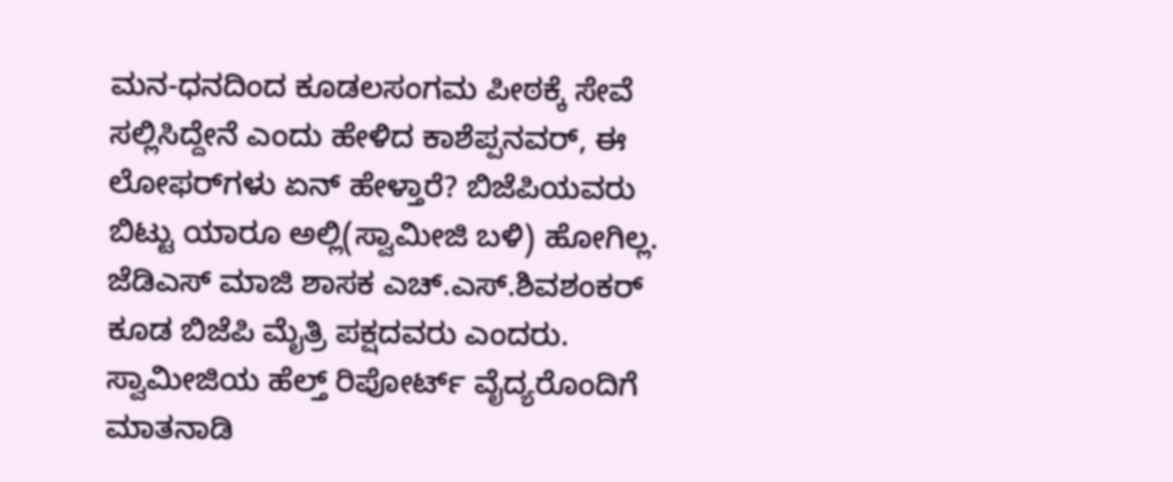ಮನ-ಧನದಿಂದ ಕೂಡಲಸಂಗಮ ಪೀಠಕ್ಕೆ ಸೇವೆ ಸಲ್ಲಿಸಿದ್ದೇನೆ ಎಂದು ಹೇಳಿದ ಕಾಶೆಪ್ಪನವರ್, ಈ ಲೋಫರ್‌ಗಳು ಏನ್ ಹೇಳ್ತಾರೆ? ಬಿಜೆಪಿಯವರು ಬಿಟ್ಟು ಯಾರೂ ಅಲ್ಲಿ(ಸ್ವಾಮೀಜಿ ಬಳಿ) ಹೋಗಿಲ್ಲ. ಜೆಡಿಎಸ್ ಮಾಜಿ ಶಾಸಕ ಎಚ್.ಎಸ್.ಶಿವಶಂಕರ್ ಕೂಡ ಬಿಜೆಪಿ ಮೈತ್ರಿ ಪಕ್ಷದವರು ಎಂದರು. ಸ್ವಾಮೀಜಿಯ ಹೆಲ್ತ್‌ ರಿಪೋರ್ಟ್ ವೈದ್ಯರೊಂದಿಗೆ ಮಾತನಾಡಿ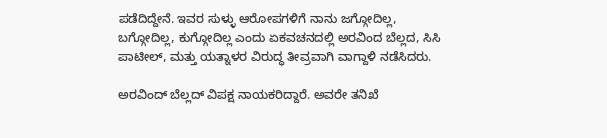ಪಡೆದಿದ್ದೇನೆ. ಇವರ ಸುಳ್ಳು ಆರೋಪಗಳಿಗೆ ನಾನು ಜಗ್ಗೋದಿಲ್ಲ, ಬಗ್ಗೋದಿಲ್ಲ, ಕುಗ್ಗೋದಿಲ್ಲ ಎಂದು ಏಕವಚನದಲ್ಲಿ ಅರವಿಂದ ಬೆಲ್ಲದ, ಸಿಸಿ ಪಾಟೀಲ್, ಮತ್ತು ಯತ್ನಾಳರ ವಿರುದ್ಧ ತೀವ್ರವಾಗಿ ವಾಗ್ದಾಳಿ ನಡೆಸಿದರು.

ಅರವಿಂದ್ ಬೆಲ್ಲದ್ ವಿಪಕ್ಷ ನಾಯಕರಿದ್ದಾರೆ. ಅವರೇ ತನಿಖೆ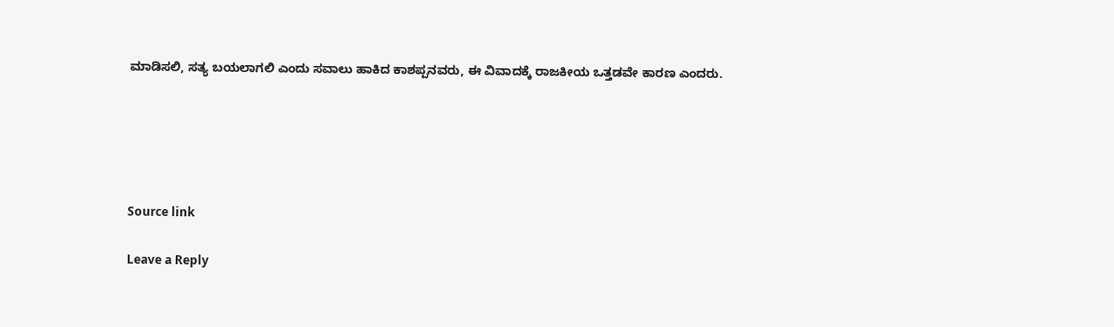ಮಾಡಿಸಲಿ, ಸತ್ಯ ಬಯಲಾಗಲಿ ಎಂದು ಸವಾಲು ಹಾಕಿದ ಕಾಶಪ್ಪನವರು, ಈ ವಿವಾದಕ್ಕೆ ರಾಜಕೀಯ ಒತ್ತಡವೇ ಕಾರಣ ಎಂದರು.





Source link

Leave a Reply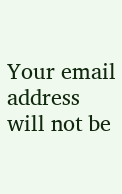Your email address will not be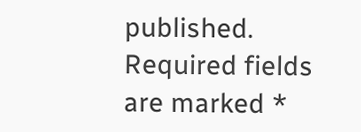published. Required fields are marked *